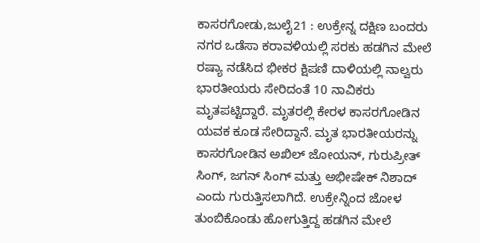ಕಾಸರಗೋಡು,ಜುಲೈ21 : ಉಕ್ರೇನ್ನ ದಕ್ಷಿಣ ಬಂದರು ನಗರ ಒಡೆಸಾ ಕರಾವಳಿಯಲ್ಲಿ ಸರಕು ಹಡಗಿನ ಮೇಲೆ ರಷ್ಯಾ ನಡೆಸಿದ ಭೀಕರ ಕ್ಷಿಪಣಿ ದಾಳಿಯಲ್ಲಿ ನಾಲ್ವರು ಭಾರತೀಯರು ಸೇರಿದಂತೆ 10 ನಾವಿಕರು ಮೃತಪಟ್ಟಿದ್ದಾರೆ. ಮೃತರಲ್ಲಿ ಕೇರಳ ಕಾಸರಗೋಡಿನ ಯವಕ ಕೂಡ ಸೇರಿದ್ದಾನೆ. ಮೃತ ಭಾರತೀಯರನ್ನು ಕಾಸರಗೋಡಿನ ಅಖಿಲ್ ಜೋಯನ್, ಗುರುಪ್ರೀತ್ ಸಿಂಗ್, ಜಗನ್ ಸಿಂಗ್ ಮತ್ತು ಅಭೀಷೇಕ್ ನಿಶಾದ್ ಎಂದು ಗುರುತ್ತಿಸಲಾಗಿದೆ. ಉಕ್ರೇನ್ನಿಂದ ಜೋಳ ತುಂಬಿಕೊಂಡು ಹೋಗುತ್ತಿದ್ದ ಹಡಗಿನ ಮೇಲೆ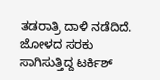ತಡರಾತ್ರಿ ದಾಳಿ ನಡೆದಿದೆ. ಜೋಳದ ಸರಕು ಸಾಗಿಸುತ್ತಿದ್ದ ಟರ್ಕಿಶ್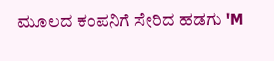ಮೂಲದ ಕಂಪನಿಗೆ ಸೇರಿದ ಹಡಗು 'M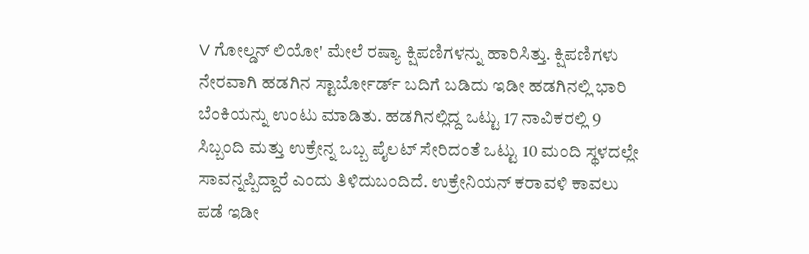V ಗೋಲ್ಡನ್ ಲಿಯೋ' ಮೇಲೆ ರಷ್ಯಾ ಕ್ಷಿಪಣಿಗಳನ್ನು ಹಾರಿಸಿತ್ತು. ಕ್ಷಿಪಣಿಗಳು ನೇರವಾಗಿ ಹಡಗಿನ ಸ್ಟಾರ್ಬೋರ್ಡ್ ಬದಿಗೆ ಬಡಿದು ಇಡೀ ಹಡಗಿನಲ್ಲಿ ಭಾರಿ ಬೆಂಕಿಯನ್ನು ಉಂಟು ಮಾಡಿತು. ಹಡಗಿನಲ್ಲಿದ್ದ ಒಟ್ಟು 17 ನಾವಿಕರಲ್ಲಿ 9 ಸಿಬ್ಬಂದಿ ಮತ್ತು ಉಕ್ರೇನ್ನ ಒಬ್ಬ ಪೈಲಟ್ ಸೇರಿದಂತೆ ಒಟ್ಟು 10 ಮಂದಿ ಸ್ಥಳದಲ್ಲೇ ಸಾವನ್ನಪ್ಪಿದ್ದಾರೆ ಎಂದು ತಿಳಿದುಬಂದಿದೆ. ಉಕ್ರೇನಿಯನ್ ಕರಾವಳಿ ಕಾವಲು ಪಡೆ ಇಡೀ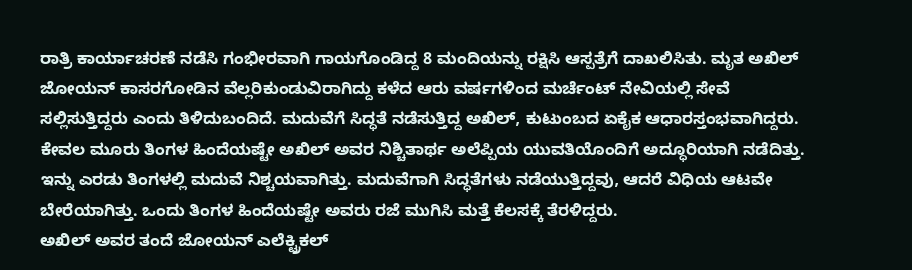ರಾತ್ರಿ ಕಾರ್ಯಾಚರಣೆ ನಡೆಸಿ ಗಂಭೀರವಾಗಿ ಗಾಯಗೊಂಡಿದ್ದ 8 ಮಂದಿಯನ್ನು ರಕ್ಷಿಸಿ ಆಸ್ಪತ್ರೆಗೆ ದಾಖಲಿಸಿತು. ಮೃತ ಅಖಿಲ್ ಜೋಯನ್ ಕಾಸರಗೋಡಿನ ವೆಲ್ಲರಿಕುಂಡುವಿರಾಗಿದ್ದು ಕಳೆದ ಆರು ವರ್ಷಗಳಿಂದ ಮರ್ಚೆಂಟ್ ನೇವಿಯಲ್ಲಿ ಸೇವೆ ಸಲ್ಲಿಸುತ್ತಿದ್ದರು ಎಂದು ತಿಳಿದುಬಂದಿದೆ. ಮದುವೆಗೆ ಸಿದ್ಧತೆ ನಡೆಸುತ್ತಿದ್ದ ಅಖಿಲ್, ಕುಟುಂಬದ ಏಕೈಕ ಆಧಾರಸ್ತಂಭವಾಗಿದ್ದರು. ಕೇವಲ ಮೂರು ತಿಂಗಳ ಹಿಂದೆಯಷ್ಟೇ ಅಖಿಲ್ ಅವರ ನಿಶ್ಚಿತಾರ್ಥ ಅಲೆಪ್ಪಿಯ ಯುವತಿಯೊಂದಿಗೆ ಅದ್ಧೂರಿಯಾಗಿ ನಡೆದಿತ್ತು. ಇನ್ನು ಎರಡು ತಿಂಗಳಲ್ಲಿ ಮದುವೆ ನಿಶ್ಚಯವಾಗಿತ್ತು. ಮದುವೆಗಾಗಿ ಸಿದ್ಧತೆಗಳು ನಡೆಯುತ್ತಿದ್ದವು, ಆದರೆ ವಿಧಿಯ ಆಟವೇ ಬೇರೆಯಾಗಿತ್ತು. ಒಂದು ತಿಂಗಳ ಹಿಂದೆಯಷ್ಟೇ ಅವರು ರಜೆ ಮುಗಿಸಿ ಮತ್ತೆ ಕೆಲಸಕ್ಕೆ ತೆರಳಿದ್ದರು.
ಅಖಿಲ್ ಅವರ ತಂದೆ ಜೋಯನ್ ಎಲೆಕ್ಟ್ರಿಕಲ್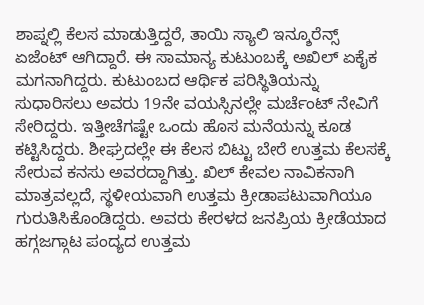ಶಾಪ್ನಲ್ಲಿ ಕೆಲಸ ಮಾಡುತ್ತಿದ್ದರೆ, ತಾಯಿ ಸ್ಯಾಲಿ ಇನ್ಶೂರೆನ್ಸ್ ಏಜೆಂಟ್ ಆಗಿದ್ದಾರೆ. ಈ ಸಾಮಾನ್ಯ ಕುಟುಂಬಕ್ಕೆ ಅಖಿಲ್ ಏಕೈಕ ಮಗನಾಗಿದ್ದರು. ಕುಟುಂಬದ ಆರ್ಥಿಕ ಪರಿಸ್ಥಿತಿಯನ್ನು ಸುಧಾರಿಸಲು ಅವರು 19ನೇ ವಯಸ್ಸಿನಲ್ಲೇ ಮರ್ಚೆಂಟ್ ನೇವಿಗೆ ಸೇರಿದ್ದರು. ಇತ್ತೀಚೆಗಷ್ಟೇ ಒಂದು ಹೊಸ ಮನೆಯನ್ನು ಕೂಡ ಕಟ್ಟಿಸಿದ್ದರು. ಶೀಘ್ರದಲ್ಲೇ ಈ ಕೆಲಸ ಬಿಟ್ಟು ಬೇರೆ ಉತ್ತಮ ಕೆಲಸಕ್ಕೆ ಸೇರುವ ಕನಸು ಅವರದ್ದಾಗಿತ್ತು. ಖಿಲ್ ಕೇವಲ ನಾವಿಕನಾಗಿ ಮಾತ್ರವಲ್ಲದೆ, ಸ್ಥಳೀಯವಾಗಿ ಉತ್ತಮ ಕ್ರೀಡಾಪಟುವಾಗಿಯೂ ಗುರುತಿಸಿಕೊಂಡಿದ್ದರು. ಅವರು ಕೇರಳದ ಜನಪ್ರಿಯ ಕ್ರೀಡೆಯಾದ ಹಗ್ಗಜಗ್ಗಾಟ ಪಂದ್ಯದ ಉತ್ತಮ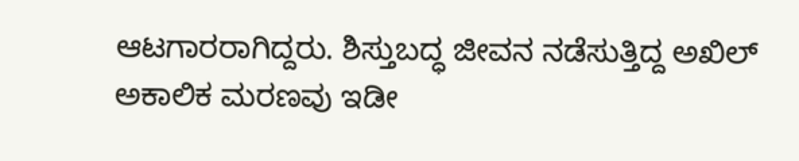ಆಟಗಾರರಾಗಿದ್ದರು. ಶಿಸ್ತುಬದ್ಧ ಜೀವನ ನಡೆಸುತ್ತಿದ್ದ ಅಖಿಲ್ ಅಕಾಲಿಕ ಮರಣವು ಇಡೀ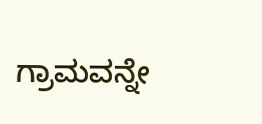ಗ್ರಾಮವನ್ನೇ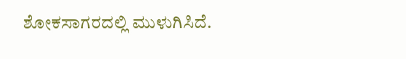ಶೋಕಸಾಗರದಲ್ಲಿ ಮುಳುಗಿಸಿದೆ.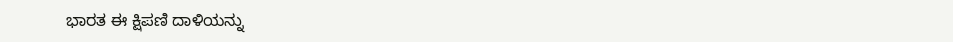ಭಾರತ ಈ ಕ್ಷಿಪಣಿ ದಾಳಿಯನ್ನು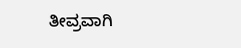ತೀವ್ರವಾಗಿ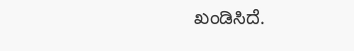ಖಂಡಿಸಿದೆ.